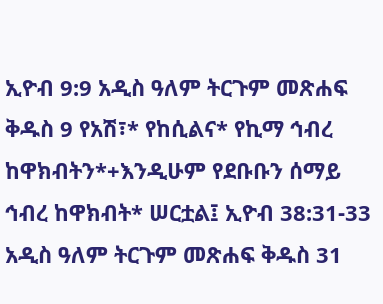ኢዮብ 9:9 አዲስ ዓለም ትርጉም መጽሐፍ ቅዱስ 9 የአሽ፣* የከሲልና* የኪማ ኅብረ ከዋክብትን*+እንዲሁም የደቡቡን ሰማይ ኅብረ ከዋክብት* ሠርቷል፤ ኢዮብ 38:31-33 አዲስ ዓለም ትርጉም መጽሐፍ ቅዱስ 31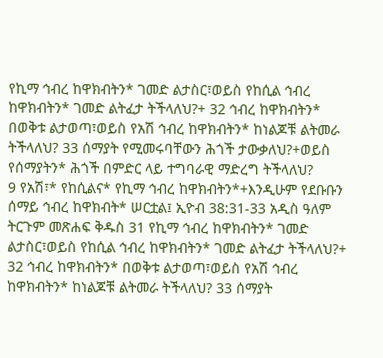የኪማ ኅብረ ከዋክብትን* ገመድ ልታስር፣ወይስ የከሲል ኅብረ ከዋክብትን* ገመድ ልትፈታ ትችላለህ?+ 32 ኅብረ ከዋክብትን* በወቅቱ ልታወጣ፣ወይስ የአሽ ኅብረ ከዋክብትን* ከነልጆቹ ልትመራ ትችላለህ? 33 ሰማያት የሚመሩባቸውን ሕጎች ታውቃለህ?+ወይስ የሰማያትን* ሕጎች በምድር ላይ ተግባራዊ ማድረግ ትችላለህ?
9 የአሽ፣* የከሲልና* የኪማ ኅብረ ከዋክብትን*+እንዲሁም የደቡቡን ሰማይ ኅብረ ከዋክብት* ሠርቷል፤ ኢዮብ 38:31-33 አዲስ ዓለም ትርጉም መጽሐፍ ቅዱስ 31 የኪማ ኅብረ ከዋክብትን* ገመድ ልታስር፣ወይስ የከሲል ኅብረ ከዋክብትን* ገመድ ልትፈታ ትችላለህ?+ 32 ኅብረ ከዋክብትን* በወቅቱ ልታወጣ፣ወይስ የአሽ ኅብረ ከዋክብትን* ከነልጆቹ ልትመራ ትችላለህ? 33 ሰማያት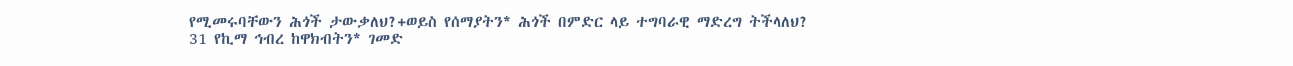የሚመሩባቸውን ሕጎች ታውቃለህ?+ወይስ የሰማያትን* ሕጎች በምድር ላይ ተግባራዊ ማድረግ ትችላለህ?
31 የኪማ ኅብረ ከዋክብትን* ገመድ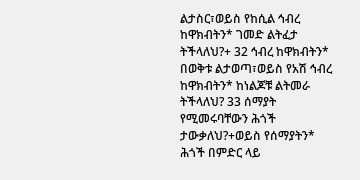ልታስር፣ወይስ የከሲል ኅብረ ከዋክብትን* ገመድ ልትፈታ ትችላለህ?+ 32 ኅብረ ከዋክብትን* በወቅቱ ልታወጣ፣ወይስ የአሽ ኅብረ ከዋክብትን* ከነልጆቹ ልትመራ ትችላለህ? 33 ሰማያት የሚመሩባቸውን ሕጎች ታውቃለህ?+ወይስ የሰማያትን* ሕጎች በምድር ላይ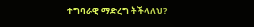ተግባራዊ ማድረግ ትችላለህ?